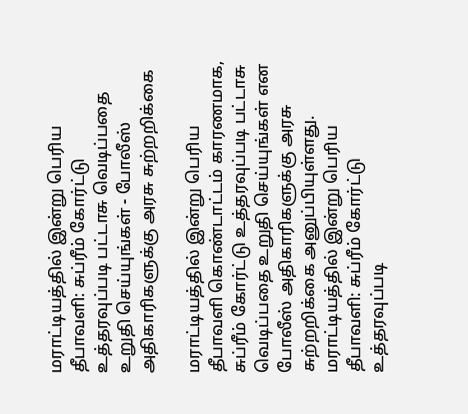மராட்டியத்தில் இன்று பெரிய தீபாவளி: சுப்ரீம் கோர்ட்டு உத்தரவுப்படி பட்டாசு வெடிப்பதை உறுதி செய்யுங்கள் - போலீஸ் அதிகாரிகளுக்கு அரசு சுற்றறிக்கை

மராட்டியத்தில் இன்று பெரிய தீபாவளி கொண்டாட்டம் காரணமாக, சுப்ரீம் கோர்ட்டு உத்தரவுப்படி பட்டாசு வெடிப்பதை உறுதி செய்யுங்கள் என போலீஸ் அதிகாரிகளுக்கு அரசு சுற்றறிக்கை அனுப்பியுள்ளது.
மராட்டியத்தில் இன்று பெரிய தீபாவளி: சுப்ரீம் கோர்ட்டு உத்தரவுப்படி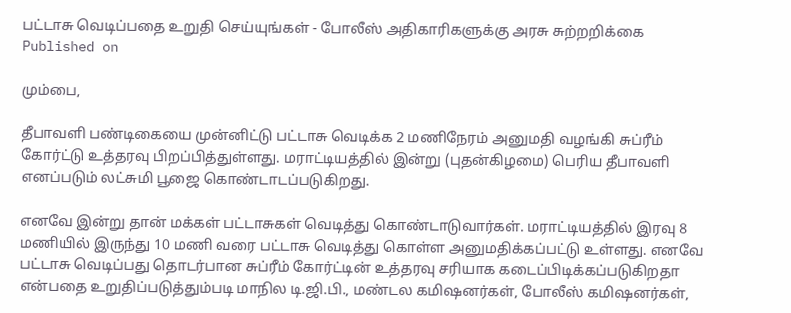பட்டாசு வெடிப்பதை உறுதி செய்யுங்கள் - போலீஸ் அதிகாரிகளுக்கு அரசு சுற்றறிக்கை
Published on

மும்பை,

தீபாவளி பண்டிகையை முன்னிட்டு பட்டாசு வெடிக்க 2 மணிநேரம் அனுமதி வழங்கி சுப்ரீம் கோர்ட்டு உத்தரவு பிறப்பித்துள்ளது. மராட்டியத்தில் இன்று (புதன்கிழமை) பெரிய தீபாவளி எனப்படும் லட்சுமி பூஜை கொண்டாடப்படுகிறது.

எனவே இன்று தான் மக்கள் பட்டாசுகள் வெடித்து கொண்டாடுவார்கள். மராட்டியத்தில் இரவு 8 மணியில் இருந்து 10 மணி வரை பட்டாசு வெடித்து கொள்ள அனுமதிக்கப்பட்டு உள்ளது. எனவே பட்டாசு வெடிப்பது தொடர்பான சுப்ரீம் கோர்ட்டின் உத்தரவு சரியாக கடைப்பிடிக்கப்படுகிறதா என்பதை உறுதிப்படுத்தும்படி மாநில டி.ஜி.பி., மண்டல கமிஷனர்கள், போலீஸ் கமிஷனர்கள்,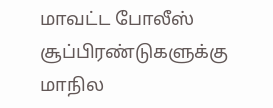மாவட்ட போலீஸ் சூப்பிரண்டுகளுக்கு மாநில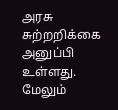அரசு சுற்றறிக்கை அனுப்பி உள்ளது. மேலும்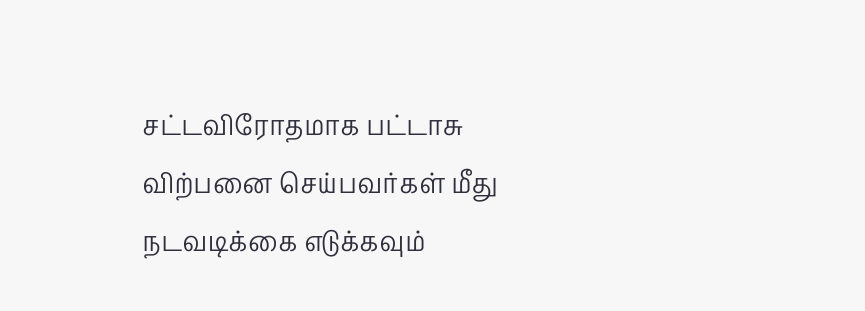சட்டவிரோதமாக பட்டாசு விற்பனை செய்பவர்கள் மீது நடவடிக்கை எடுக்கவும்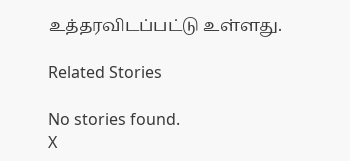உத்தரவிடப்பட்டு உள்ளது.

Related Stories

No stories found.
X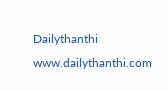Dailythanthi
www.dailythanthi.com